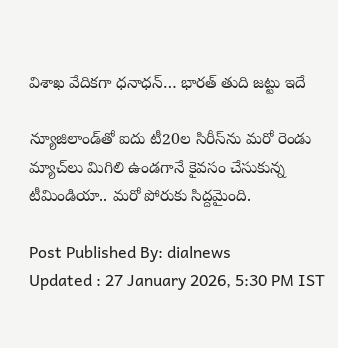విశాఖ వేదికగా ధనాధన్… భారత్ తుది జట్టు ఇదే

న్యూజిలాండ్‌తో ఐదు టీ20ల సిరీస్‌ను మరో రెండు మ్యాచ్‌లు మిగిలి ఉండగానే కైవసం చేసుకున్న టీమిండియా.. మరో పోరుకు సిద్దమైంది.

Post Published By: dialnews
Updated : 27 January 2026, 5:30 PM IST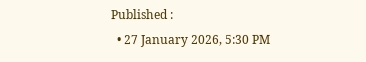Published :
  • 27 January 2026, 5:30 PM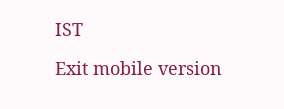IST

Exit mobile version